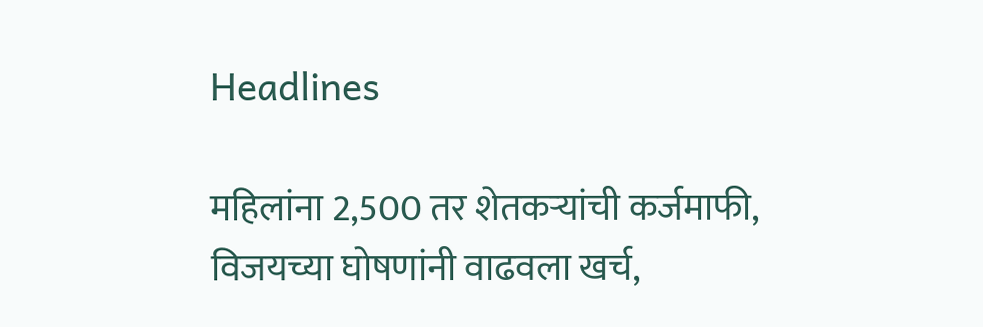Headlines

महिलांना 2,500 तर शेतकऱ्यांची कर्जमाफी, विजयच्या घोषणांनी वाढवला खर्च,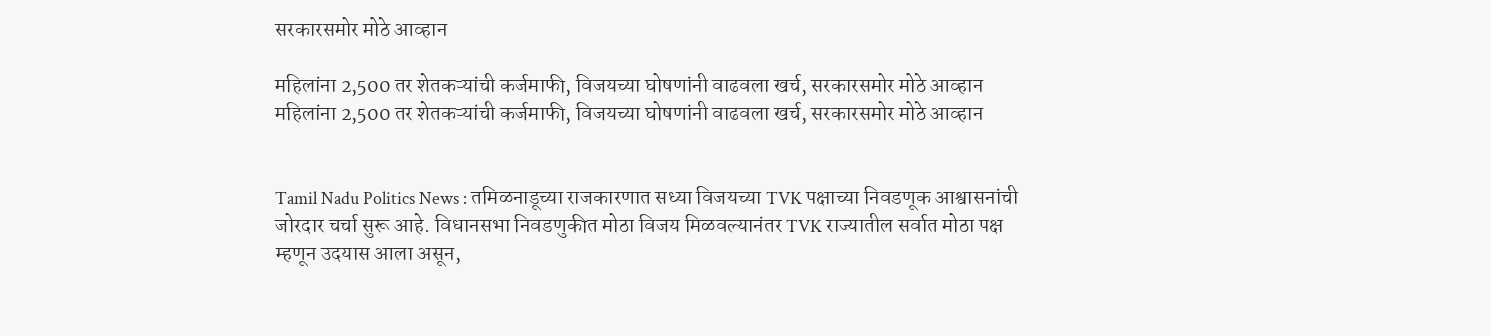सरकारसमोर मोठे आव्हान

महिलांना 2,500 तर शेतकऱ्यांची कर्जमाफी, विजयच्या घोषणांनी वाढवला खर्च, सरकारसमोर मोठे आव्हान
महिलांना 2,500 तर शेतकऱ्यांची कर्जमाफी, विजयच्या घोषणांनी वाढवला खर्च, सरकारसमोर मोठे आव्हान


Tamil Nadu Politics News : तमिळनाडूच्या राजकारणात सध्या विजयच्या TVK पक्षाच्या निवडणूक आश्वासनांची जोरदार चर्चा सुरू आहे. विधानसभा निवडणुकीत मोठा विजय मिळवल्यानंतर TVK राज्यातील सर्वात मोठा पक्ष म्हणून उदयास आला असून,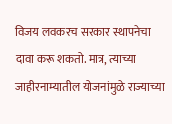विजय लवकरच सरकार स्थापनेचा दावा करू शकतो. मात्र, त्याच्या जाहीरनाम्यातील योजनांमुळे राज्याच्या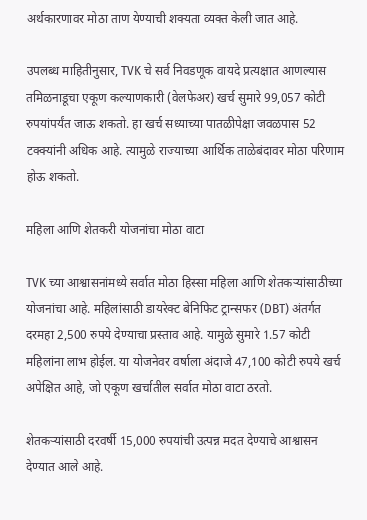अर्थकारणावर मोठा ताण येण्याची शक्यता व्यक्त केली जात आहे.

उपलब्ध माहितीनुसार, TVK चे सर्व निवडणूक वायदे प्रत्यक्षात आणल्यास तमिळनाडूचा एकूण कल्याणकारी (वेलफेअर) खर्च सुमारे 99,057 कोटी रुपयांपर्यंत जाऊ शकतो. हा खर्च सध्याच्या पातळीपेक्षा जवळपास 52 टक्क्यांनी अधिक आहे. त्यामुळे राज्याच्या आर्थिक ताळेबंदावर मोठा परिणाम होऊ शकतो.

महिला आणि शेतकरी योजनांचा मोठा वाटा

TVK च्या आश्वासनांमध्ये सर्वात मोठा हिस्सा महिला आणि शेतकऱ्यांसाठीच्या योजनांचा आहे. महिलांसाठी डायरेक्ट बेनिफिट ट्रान्सफर (DBT) अंतर्गत दरमहा 2,500 रुपये देण्याचा प्रस्ताव आहे. यामुळे सुमारे 1.57 कोटी महिलांना लाभ होईल. या योजनेवर वर्षाला अंदाजे 47,100 कोटी रुपये खर्च अपेक्षित आहे, जो एकूण खर्चातील सर्वात मोठा वाटा ठरतो.

शेतकऱ्यांसाठी दरवर्षी 15,000 रुपयांची उत्पन्न मदत देण्याचे आश्वासन देण्यात आले आहे.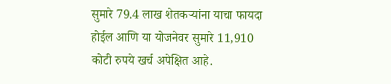सुमारे 79.4 लाख शेतकऱ्यांना याचा फायदा होईल आणि या योजनेवर सुमारे 11,910 कोटी रुपये खर्च अपेक्षित आहे.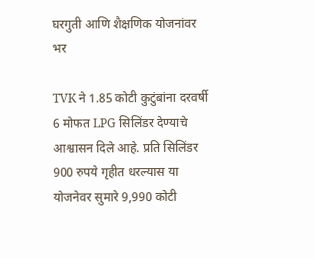घरगुती आणि शैक्षणिक योजनांवर भर

TVK ने 1.85 कोटी कुटुंबांना दरवर्षी 6 मोफत LPG सिलिंडर देण्याचे आश्वासन दिले आहे. प्रति सिलिंडर 900 रुपये गृहीत धरल्यास या योजनेवर सुमारे 9,990 कोटी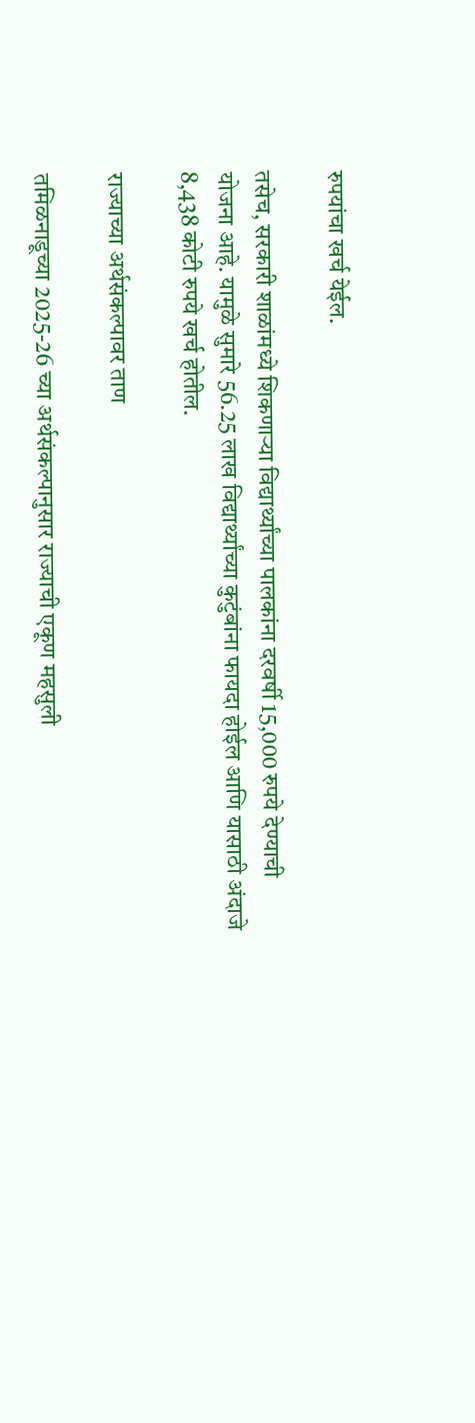रुपयांचा खर्च येईल.

तसेच, सरकारी शाळांमध्ये शिकणाऱ्या विद्यार्थ्यांच्या पालकांना दरवर्षी 15,000 रुपये देण्याची योजना आहे. यामुळे सुमारे 56.25 लाख विद्यार्थ्यांच्या कुटुंबांना फायदा होईल आणि यासाठी अंदाजे 8,438 कोटी रुपये खर्च होतील.

राज्याच्या अर्थसंकल्पावर ताण

तमिळनाडूच्या 2025-26 च्या अर्थसंकल्पानुसार राज्याची एकूण महसुली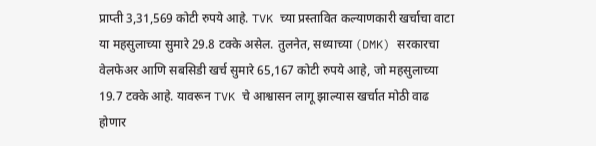प्राप्ती 3,31,569 कोटी रुपये आहे. TVK च्या प्रस्तावित कल्याणकारी खर्चाचा वाटा या महसुलाच्या सुमारे 29.8 टक्के असेल. तुलनेत, सध्याच्या (DMK) सरकारचा वेलफेअर आणि सबसिडी खर्च सुमारे 65,167 कोटी रुपये आहे, जो महसुलाच्या 19.7 टक्के आहे. यावरून TVK चे आश्वासन लागू झाल्यास खर्चात मोठी वाढ होणार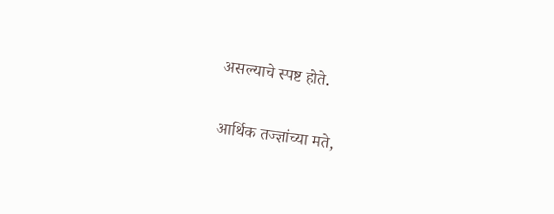असल्याचे स्पष्ट होते.

आर्थिक तज्ज्ञांच्या मते,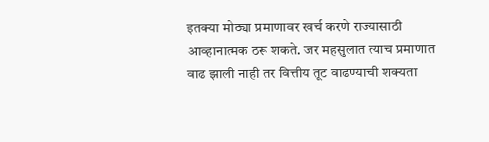इतक्या मोठ्या प्रमाणावर खर्च करणे राज्यासाठी आव्हानात्मक ठरू शकते. जर महसुलात त्याच प्रमाणात वाढ झाली नाही तर वित्तीय तूट वाढण्याची शक्यता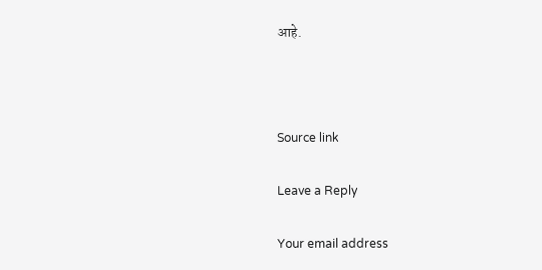आहे.



Source link

Leave a Reply

Your email address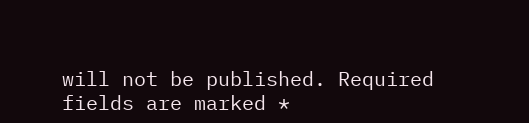will not be published. Required fields are marked *